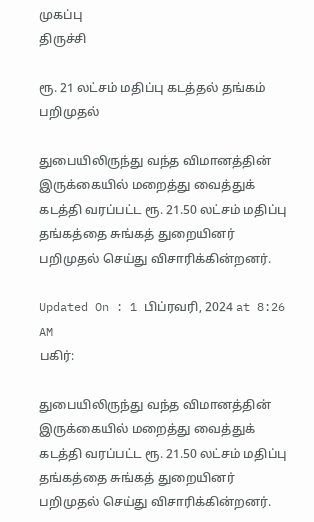முகப்பு
திருச்சி

ரூ. 21 லட்சம் மதிப்பு கடத்தல் தங்கம் பறிமுதல்

துபையிலிருந்து வந்த விமானத்தின் இருக்கையில் மறைத்து வைத்துக் கடத்தி வரப்பட்ட ரூ. 21.50 லட்சம் மதிப்பு தங்கத்தை சுங்கத் துறையினர் பறிமுதல் செய்து விசாரிக்கின்றனர்.

Updated On : 1 பிப்ரவரி, 2024 at 8:26 AM
பகிர்:

துபையிலிருந்து வந்த விமானத்தின் இருக்கையில் மறைத்து வைத்துக் கடத்தி வரப்பட்ட ரூ. 21.50 லட்சம் மதிப்பு தங்கத்தை சுங்கத் துறையினர் பறிமுதல் செய்து விசாரிக்கின்றனர்.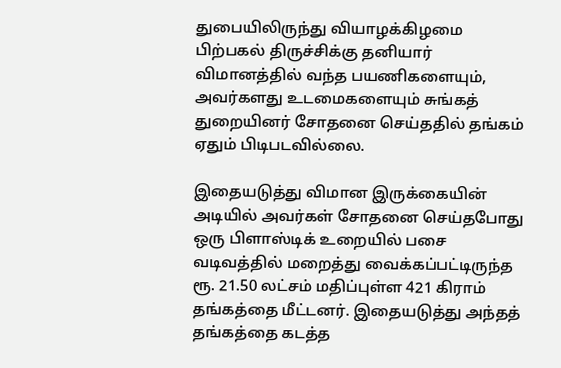துபையிலிருந்து வியாழக்கிழமை பிற்பகல் திருச்சிக்கு தனியார் விமானத்தில் வந்த பயணிகளையும், அவர்களது உடமைகளையும் சுங்கத் துறையினர் சோதனை செய்ததில் தங்கம் ஏதும் பிடிபடவில்லை.

இதையடுத்து விமான இருக்கையின் அடியில் அவர்கள் சோதனை செய்தபோது ஒரு பிளாஸ்டிக் உறையில் பசை வடிவத்தில் மறைத்து வைக்கப்பட்டிருந்த ரூ. 21.50 லட்சம் மதிப்புள்ள 421 கிராம் தங்கத்தை மீட்டனர். இதையடுத்து அந்தத் தங்கத்தை கடத்த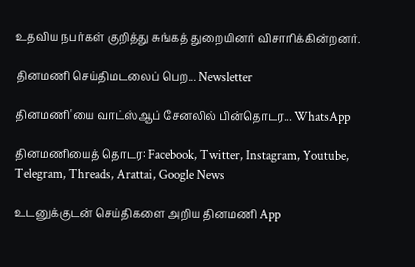உதவிய நபர்கள் குறித்து சுங்கத் துறையினர் விசாரிக்கின்றனர்.

தினமணி செய்திமடலைப் பெற... Newsletter

தினமணி'யை வாட்ஸ்ஆப் சேனலில் பின்தொடர... WhatsApp

தினமணியைத் தொடர: Facebook, Twitter, Instagram, Youtube, Telegram, Threads, Arattai, Google News

உடனுக்குடன் செய்திகளை அறிய தினமணி App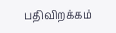பதிவிறக்கம்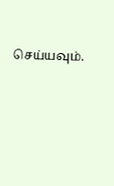செய்யவும்.